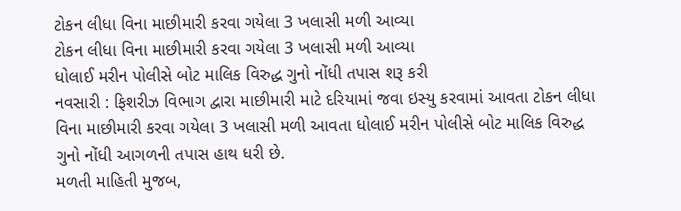ટોકન લીધા વિના માછીમારી કરવા ગયેલા 3 ખલાસી મળી આવ્યા
ટોકન લીધા વિના માછીમારી કરવા ગયેલા 3 ખલાસી મળી આવ્યા
ધોલાઈ મરીન પોલીસે બોટ માલિક વિરુદ્ધ ગુનો નોંધી તપાસ શરૂ કરી
નવસારી : ફિશરીઝ વિભાગ દ્વારા માછીમારી માટે દરિયામાં જવા ઇસ્યુ કરવામાં આવતા ટોકન લીધા વિના માછીમારી કરવા ગયેલા 3 ખલાસી મળી આવતા ધોલાઈ મરીન પોલીસે બોટ માલિક વિરુદ્ધ ગુનો નોંધી આગળની તપાસ હાથ ધરી છે.
મળતી માહિતી મુજબ,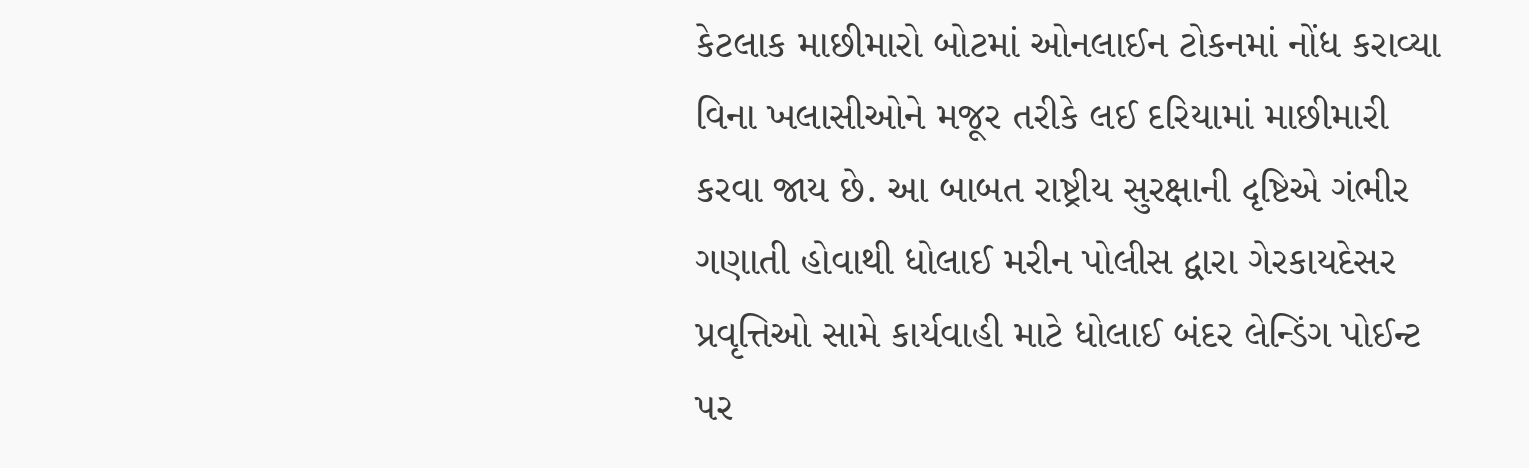કેટલાક માછીમારો બોટમાં ઓનલાઈન ટોકનમાં નોંધ કરાવ્યા વિના ખલાસીઓને મજૂર તરીકે લઈ દરિયામાં માછીમારી કરવા જાય છે. આ બાબત રાષ્ટ્રીય સુરક્ષાની દૃષ્ટિએ ગંભીર ગણાતી હોવાથી ધોલાઈ મરીન પોલીસ દ્વારા ગેરકાયદેસર પ્રવૃત્તિઓ સામે કાર્યવાહી માટે ધોલાઈ બંદર લેન્ડિંગ પોઈન્ટ પર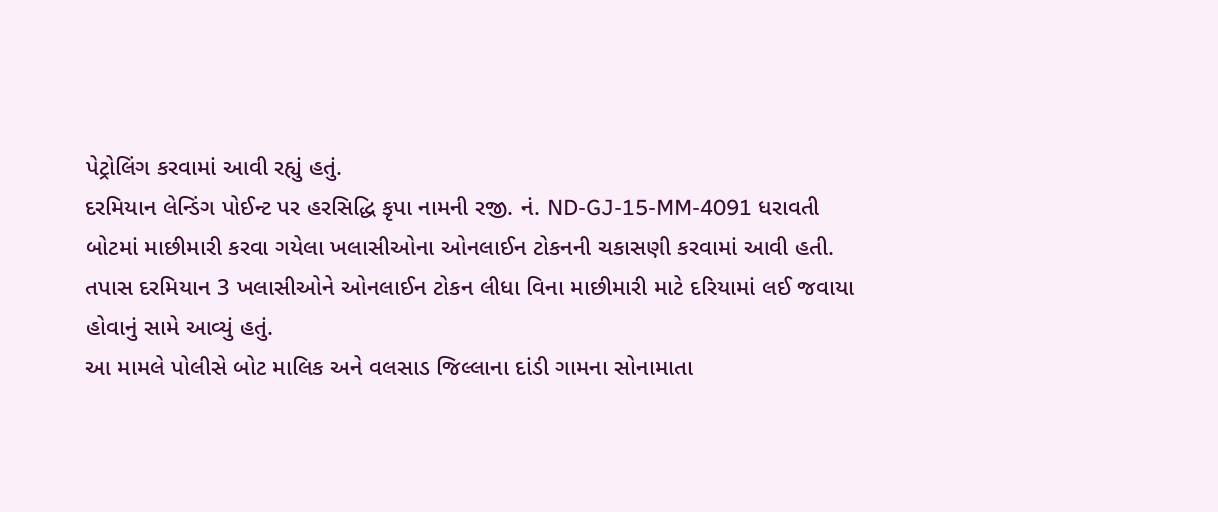પેટ્રોલિંગ કરવામાં આવી રહ્યું હતું.
દરમિયાન લેન્ડિંગ પોઈન્ટ પર હરસિદ્ધિ કૃપા નામની રજી. નં. ND-GJ-15-MM-4091 ધરાવતી બોટમાં માછીમારી કરવા ગયેલા ખલાસીઓના ઓનલાઈન ટોકનની ચકાસણી કરવામાં આવી હતી. તપાસ દરમિયાન 3 ખલાસીઓને ઓનલાઈન ટોકન લીધા વિના માછીમારી માટે દરિયામાં લઈ જવાયા હોવાનું સામે આવ્યું હતું.
આ મામલે પોલીસે બોટ માલિક અને વલસાડ જિલ્લાના દાંડી ગામના સોનામાતા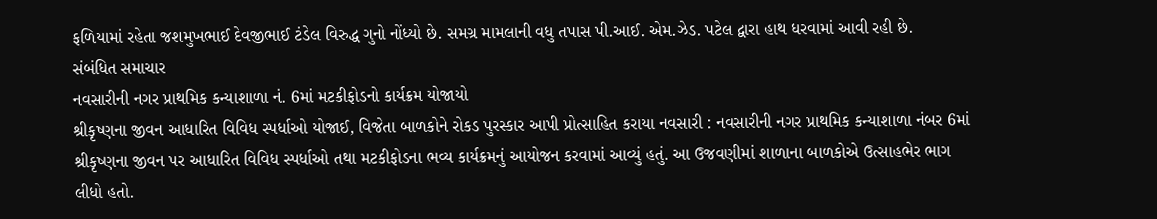ફળિયામાં રહેતા જશમુખભાઈ દેવજીભાઈ ટંડેલ વિરુદ્ધ ગુનો નોંધ્યો છે. સમગ્ર મામલાની વધુ તપાસ પી.આઈ. એમ.ઝેડ. પટેલ દ્વારા હાથ ધરવામાં આવી રહી છે.
સંબંધિત સમાચાર
નવસારીની નગર પ્રાથમિક કન્યાશાળા નં. 6માં મટકીફોડનો કાર્યક્રમ યોજાયો
શ્રીકૃષ્ણના જીવન આધારિત વિવિધ સ્પર્ધાઓ યોજાઈ, વિજેતા બાળકોને રોકડ પુરસ્કાર આપી પ્રોત્સાહિત કરાયા નવસારી : નવસારીની નગર પ્રાથમિક કન્યાશાળા નંબર 6માં શ્રીકૃષ્ણના જીવન પર આધારિત વિવિધ સ્પર્ધાઓ તથા મટકીફોડના ભવ્ય કાર્યક્રમનું આયોજન કરવામાં આવ્યું હતું. આ ઉજવણીમાં શાળાના બાળકોએ ઉત્સાહભેર ભાગ લીધો હતો.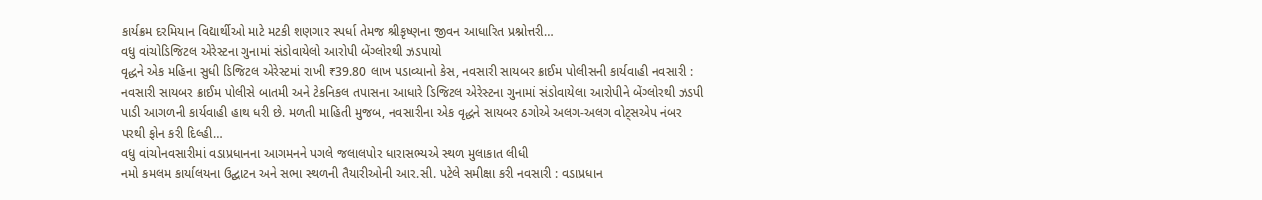કાર્યક્રમ દરમિયાન વિદ્યાર્થીઓ માટે મટકી શણગાર સ્પર્ધા તેમજ શ્રીકૃષ્ણના જીવન આધારિત પ્રશ્નોત્તરી…
વધુ વાંચોડિજિટલ એરેસ્ટના ગુનામાં સંડોવાયેલો આરોપી બેંગ્લોરથી ઝડપાયો
વૃદ્ધને એક મહિના સુધી ડિજિટલ એરેસ્ટમાં રાખી ₹39.80 લાખ પડાવ્યાનો કેસ, નવસારી સાયબર ક્રાઈમ પોલીસની કાર્યવાહી નવસારી : નવસારી સાયબર ક્રાઈમ પોલીસે બાતમી અને ટેકનિકલ તપાસના આધારે ડિજિટલ એરેસ્ટના ગુનામાં સંડોવાયેલા આરોપીને બેંગ્લોરથી ઝડપી પાડી આગળની કાર્યવાહી હાથ ધરી છે. મળતી માહિતી મુજબ, નવસારીના એક વૃદ્ધને સાયબર ઠગોએ અલગ-અલગ વોટ્સએપ નંબર પરથી ફોન કરી દિલ્હી…
વધુ વાંચોનવસારીમાં વડાપ્રધાનના આગમનને પગલે જલાલપોર ધારાસભ્યએ સ્થળ મુલાકાત લીધી
નમો કમલમ કાર્યાલયના ઉદ્ઘાટન અને સભા સ્થળની તૈયારીઓની આર.સી. પટેલે સમીક્ષા કરી નવસારી : વડાપ્રધાન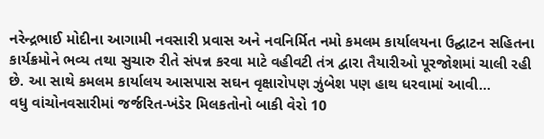નરેન્દ્રભાઈ મોદીના આગામી નવસારી પ્રવાસ અને નવનિર્મિત નમો કમલમ કાર્યાલયના ઉદ્ઘાટન સહિતના કાર્યક્રમોને ભવ્ય તથા સુચારુ રીતે સંપન્ન કરવા માટે વહીવટી તંત્ર દ્વારા તૈયારીઓ પૂરજોશમાં ચાલી રહી છે. આ સાથે કમલમ કાર્યાલય આસપાસ સઘન વૃક્ષારોપણ ઝુંબેશ પણ હાથ ધરવામાં આવી…
વધુ વાંચોનવસારીમાં જર્જરિત-ખંડેર મિલકતોનો બાકી વેરો 10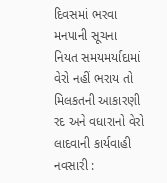દિવસમાં ભરવા મનપાની સૂચના
નિયત સમયમર્યાદામાં વેરો નહીં ભરાય તો મિલકતની આકારણી રદ અને વધારાનો વેરો લાદવાની કાર્યવાહી નવસારી :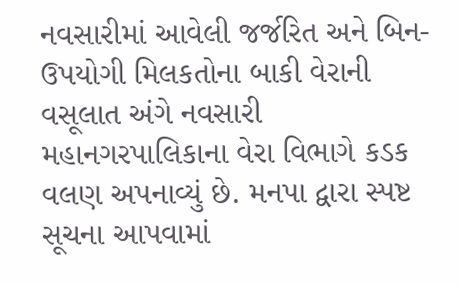નવસારીમાં આવેલી જર્જરિત અને બિન-ઉપયોગી મિલકતોના બાકી વેરાની વસૂલાત અંગે નવસારી મહાનગરપાલિકાના વેરા વિભાગે કડક વલણ અપનાવ્યું છે. મનપા દ્વારા સ્પષ્ટ સૂચના આપવામાં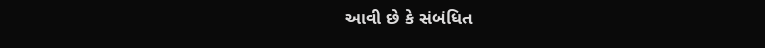આવી છે કે સંબંધિત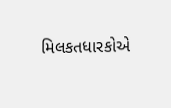મિલકતધારકોએ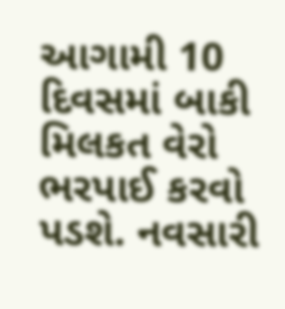આગામી 10 દિવસમાં બાકી મિલકત વેરો ભરપાઈ કરવો પડશે. નવસારી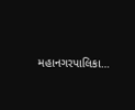મહાનગરપાલિકા…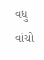વધુ વાંચો